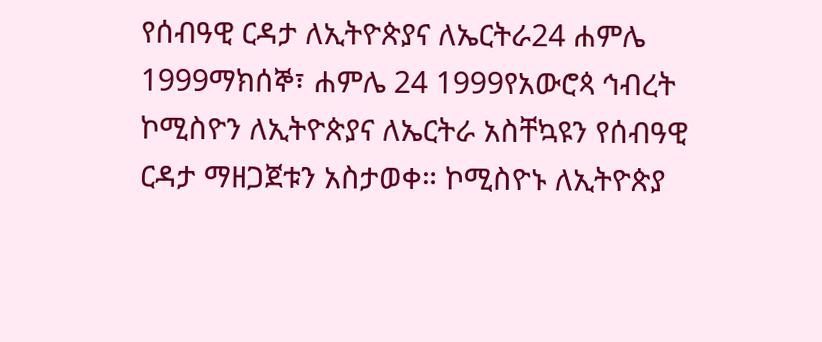የሰብዓዊ ርዳታ ለኢትዮጵያና ለኤርትራ24 ሐምሌ 1999ማክሰኞ፣ ሐምሌ 24 1999የአውሮጳ ኅብረት ኮሚስዮን ለኢትዮጵያና ለኤርትራ አስቸኳዩን የሰብዓዊ ርዳታ ማዘጋጀቱን አስታወቀ። ኮሚስዮኑ ለኢትዮጵያ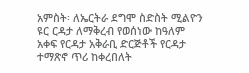አምስት፡ ለኤርትራ ደግሞ ስድስት ሚልዮን ዩር ርዳታ ለማቅረብ የወሰነው ከዓለም አቀፍ የርዳታ አቅራቢ ድርጅቶች የርዳታ ተማጽኖ ጥሪ ከቀረበለት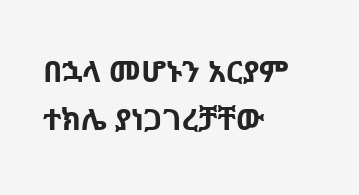በኋላ መሆኑን አርያም ተክሌ ያነጋገረቻቸው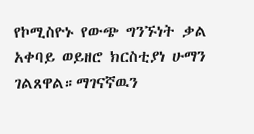የኮሚስዮኑ የውጭ ግንኙነት ቃል አቀባይ ወይዘሮ ክርስቲያነ ሁማን ገልጸዋል።ማገናኛዉን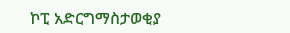ኮፒ አድርግማስታወቂያ